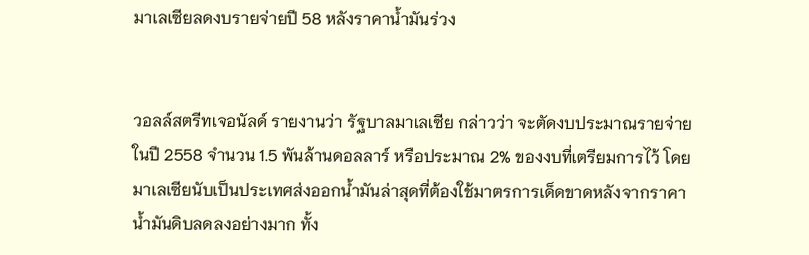มาเลเซียลดงบรายจ่ายปี 58 หลังราคาน้ำมันร่วง


วอลล์สตรีทเจอนัลด์ รายงานว่า รัฐบาลมาเลเซีย กล่าวว่า จะตัดงบประมาณรายจ่ายในปี 2558 จำนวน 1.5 พันล้านดอลลาร์ หรือประมาณ 2% ของงบที่เตรียมการไว้ โดยมาเลเซียนับเป็นประเทศส่งออกน้ำมันล่าสุดที่ต้องใช้มาตรการเด็ดขาดหลังจากราคาน้ำมันดิบลดลงอย่างมาก ทั้ง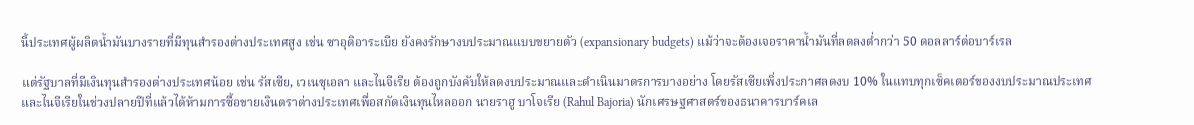นี้ประเทศผู้ผลิตน้ำมันบางรายที่มีทุนสำรองต่างประเทศสูง เช่น ซาอุดิอาระเบีย ยังคงรักษางบประมาณแบบขยายตัว (expansionary budgets) แม้ว่าจะต้องเจอราคาน้ำมันที่ลดลงต่ำกว่า 50 ดอลลาร์ต่อบาร์เรล

แต่รัฐบาลที่มีเงินทุนสำรองต่างประเทศน้อย เช่น รัสเซีย, เวเนซุเอลา และไนจีเรีย ต้องถูกบังคับให้ลดงบประมาณและดำเนินมาตรการบางอย่าง โดยรัสเซียเพิ่งประกาศลดงบ 10% ในแทบทุกเซ็คเตอร์ของงบประมาณประเทศ และไนจีเรียในช่วงปลายปีที่แล้วได้ห้ามการซื้อขายเงินตราต่างประเทศเพื่อสกัดเงินทุนไหลออก นายราฮู บาโจเรีย (Rahul Bajoria) นักเศรษฐศาสตร์ของธนาคารบาร์คเล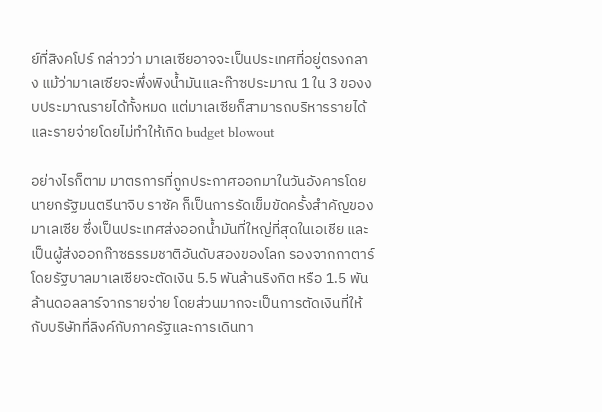ย์ที่สิงคโปร์ กล่าวว่า มาเลเซียอาจจะเป็นประเทศที่อยู่ตรงกลาง แม้ว่ามาเลเซียจะพึ่งพิงน้ำมันและก๊าซประมาณ 1 ใน 3 ของงบประมาณรายได้ทั้งหมด แต่มาเลเซียก็สามารถบริหารรายได้และรายจ่ายโดยไม่ทำให้เกิด budget blowout

อย่างไรก็ตาม มาตรการที่ถูกประกาศออกมาในวันอังคารโดยนายกรัฐมนตรีนาจิบ ราซัค ก็เป็นการรัดเข็มขัดครั้งสำคัญของมาเลเซีย ซึ่งเป็นประเทศส่งออกน้ำมันที่ใหญ่ที่สุดในเอเชีย และเป็นผู้ส่งออกก๊าซธรรมชาติอันดับสองของโลก รองจากกาตาร์ โดยรัฐบาลมาเลเซียจะตัดเงิน 5.5 พันล้านริงกิต หรือ 1.5 พันล้านดอลลาร์จากรายจ่าย โดยส่วนมากจะเป็นการตัดเงินที่ให้กับบริษัทที่ลิงค์กับภาครัฐและการเดินทา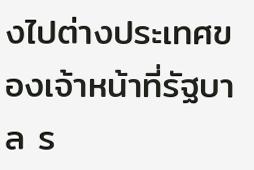งไปต่างประเทศของเจ้าหน้าที่รัฐบาล ร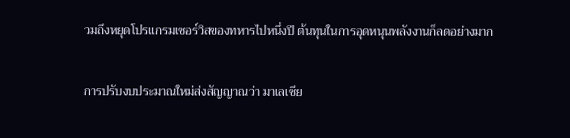วมถึงหยุดโปรแกรมเซอร์วิสของทหารไปหนึ่งปี ต้นทุนในการอุดหนุนพลังงานก็ลดอย่างมาก

การปรับงบประมาณใหม่ส่งสัญญาณว่า มาเลเซีย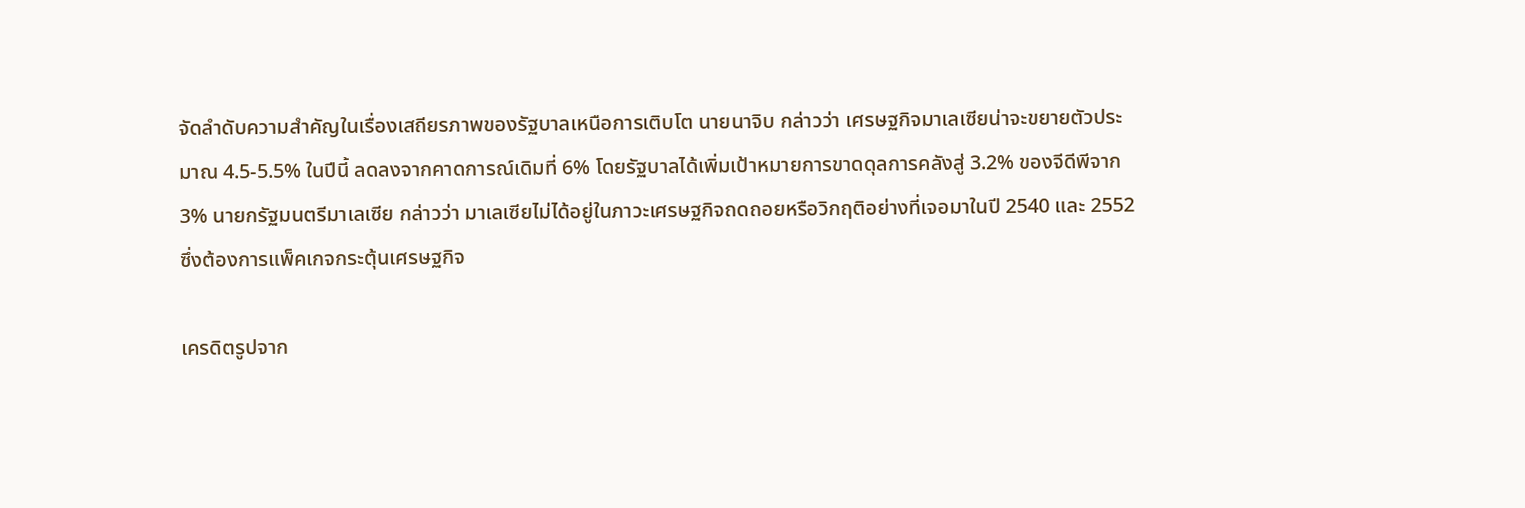จัดลำดับความสำคัญในเรื่องเสถียรภาพของรัฐบาลเหนือการเติบโต นายนาจิบ กล่าวว่า เศรษฐกิจมาเลเซียน่าจะขยายตัวประมาณ 4.5-5.5% ในปีนี้ ลดลงจากคาดการณ์เดิมที่ 6% โดยรัฐบาลได้เพิ่มเป้าหมายการขาดดุลการคลังสู่ 3.2% ของจีดีพีจาก 3% นายกรัฐมนตรีมาเลเซีย กล่าวว่า มาเลเซียไม่ได้อยู่ในภาวะเศรษฐกิจถดถอยหรือวิกฤติอย่างที่เจอมาในปี 2540 และ 2552 ซึ่งต้องการแพ็คเกจกระตุ้นเศรษฐกิจ

เครดิตรูปจาก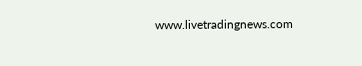www.livetradingnews.com